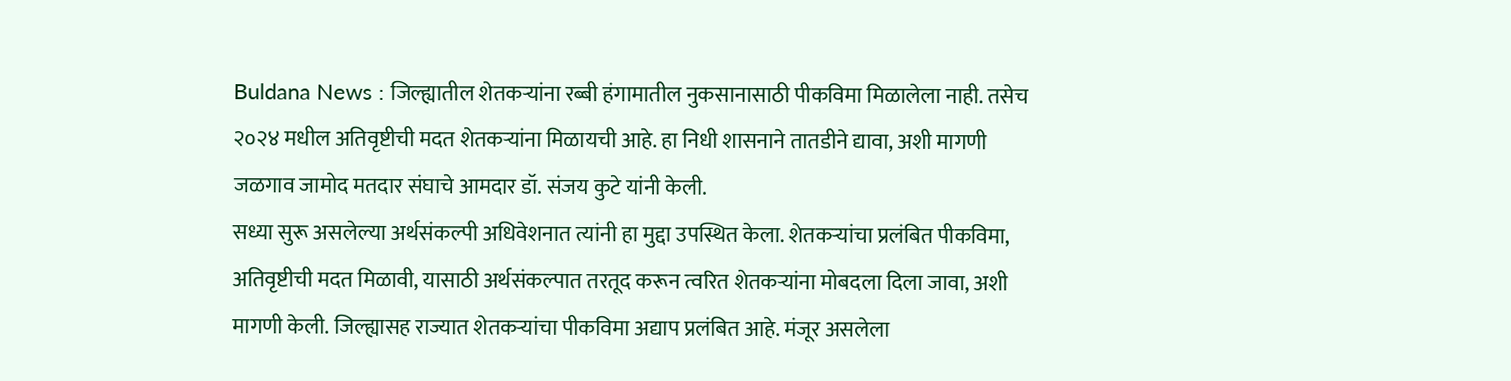Buldana News : जिल्ह्यातील शेतकऱ्यांना रब्बी हंगामातील नुकसानासाठी पीकविमा मिळालेला नाही. तसेच २०२४ मधील अतिवृष्टीची मदत शेतकऱ्यांना मिळायची आहे. हा निधी शासनाने तातडीने द्यावा, अशी मागणी जळगाव जामोद मतदार संघाचे आमदार डॉ. संजय कुटे यांनी केली.
सध्या सुरू असलेल्या अर्थसंकल्पी अधिवेशनात त्यांनी हा मुद्दा उपस्थित केला. शेतकऱ्यांचा प्रलंबित पीकविमा, अतिवृष्टीची मदत मिळावी, यासाठी अर्थसंकल्पात तरतूद करून त्वरित शेतकऱ्यांना मोबदला दिला जावा, अशी मागणी केली. जिल्ह्यासह राज्यात शेतकऱ्यांचा पीकविमा अद्याप प्रलंबित आहे. मंजूर असलेला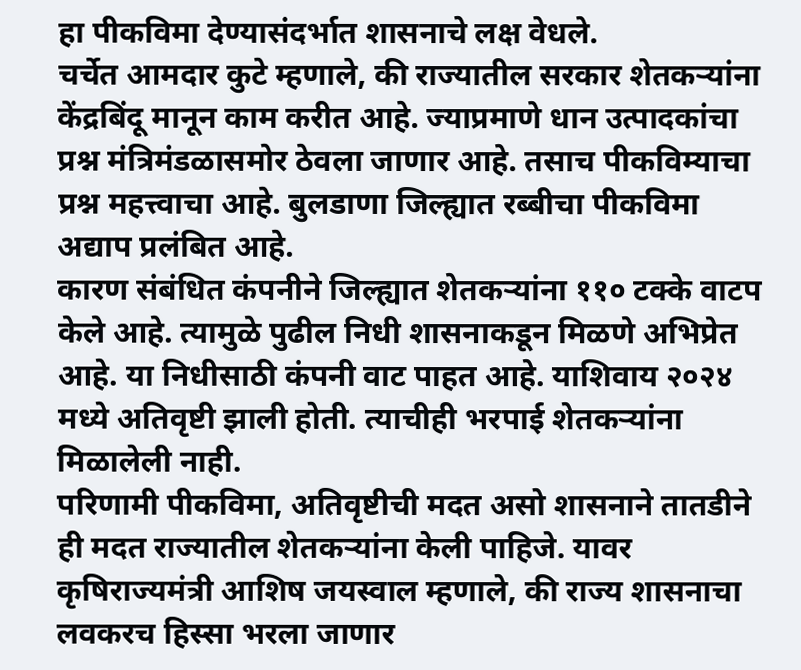हा पीकविमा देण्यासंदर्भात शासनाचे लक्ष वेधले.
चर्चेत आमदार कुटे म्हणाले, की राज्यातील सरकार शेतकऱ्यांना केंद्रबिंदू मानून काम करीत आहे. ज्याप्रमाणे धान उत्पादकांचा प्रश्न मंत्रिमंडळासमोर ठेवला जाणार आहे. तसाच पीकविम्याचा प्रश्न महत्त्वाचा आहे. बुलडाणा जिल्ह्यात रब्बीचा पीकविमा अद्याप प्रलंबित आहे.
कारण संबंधित कंपनीने जिल्ह्यात शेतकऱ्यांना ११० टक्के वाटप केले आहे. त्यामुळे पुढील निधी शासनाकडून मिळणे अभिप्रेत आहे. या निधीसाठी कंपनी वाट पाहत आहे. याशिवाय २०२४ मध्ये अतिवृष्टी झाली होती. त्याचीही भरपाई शेतकऱ्यांना मिळालेली नाही.
परिणामी पीकविमा, अतिवृष्टीची मदत असो शासनाने तातडीने ही मदत राज्यातील शेतकऱ्यांना केली पाहिजे. यावर कृषिराज्यमंत्री आशिष जयस्वाल म्हणाले, की राज्य शासनाचा लवकरच हिस्सा भरला जाणार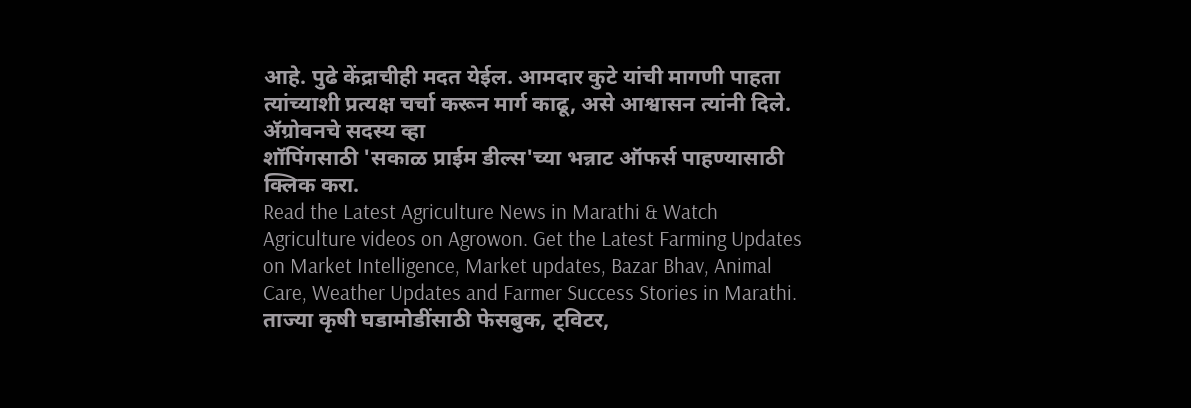आहे. पुढे केंद्राचीही मदत येईल. आमदार कुटे यांची मागणी पाहता त्यांच्याशी प्रत्यक्ष चर्चा करून मार्ग काढू, असे आश्वासन त्यांनी दिले.
ॲग्रोवनचे सदस्य व्हा
शॉपिंगसाठी 'सकाळ प्राईम डील्स'च्या भन्नाट ऑफर्स पाहण्यासाठी क्लिक करा.
Read the Latest Agriculture News in Marathi & Watch Agriculture videos on Agrowon. Get the Latest Farming Updates on Market Intelligence, Market updates, Bazar Bhav, Animal Care, Weather Updates and Farmer Success Stories in Marathi.
ताज्या कृषी घडामोडींसाठी फेसबुक, ट्विटर,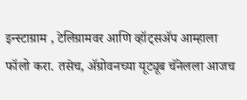इन्स्टाग्राम , टेलिग्रामवर आणि व्हॉट्सॲप आम्हाला फॉलो करा. तसेच, ॲग्रोवनच्या यूट्यूब चॅनेलला आजच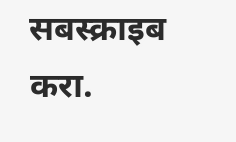सबस्क्राइब करा.